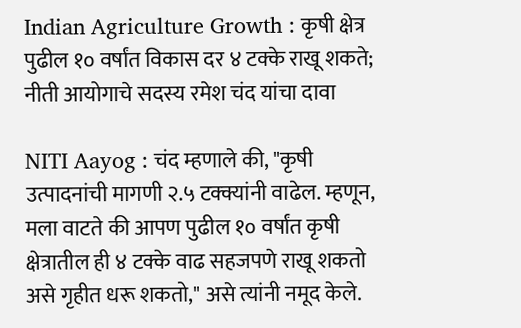Indian Agriculture Growth : कृषी क्षेत्र पुढील १० वर्षांत विकास दर ४ टक्के राखू शकते; नीती आयोगाचे सदस्य रमेश चंद यांचा दावा

NITI Aayog : चंद म्हणाले की, "कृषी उत्पादनांची मागणी २.५ टक्क्यांनी वाढेल. म्हणून, मला वाटते की आपण पुढील १० वर्षांत कृषी क्षेत्रातील ही ४ टक्के वाढ सहजपणे राखू शकतो असे गृहीत धरू शकतो," असे त्यांनी नमूद केले.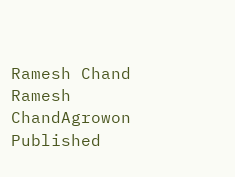Ramesh Chand
Ramesh ChandAgrowon
Published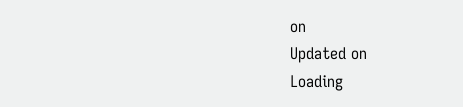on
Updated on
Loading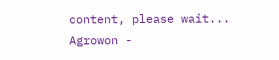content, please wait...
Agrowon -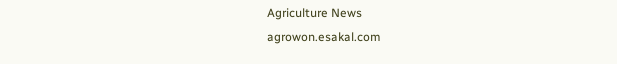Agriculture News
agrowon.esakal.com